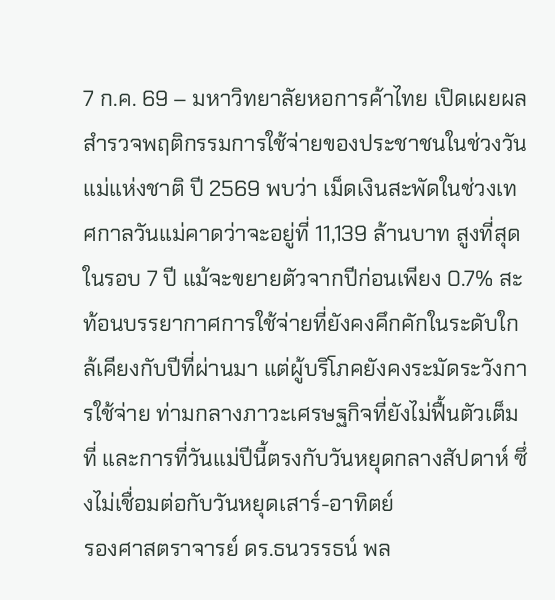7 ก.ค. 69 – มหาวิทยาลัยหอการค้าไทย เปิดเผยผลสำรวจพฤติกรรมการใช้จ่ายของประชาชนในช่วงวันแม่แห่งชาติ ปี 2569 พบว่า เม็ดเงินสะพัดในช่วงเทศกาลวันแม่คาดว่าจะอยู่ที่ 11,139 ล้านบาท สูงที่สุดในรอบ 7 ปี แม้จะขยายตัวจากปีก่อนเพียง 0.7% สะท้อนบรรยากาศการใช้จ่ายที่ยังคงคึกคักในระดับใกล้เคียงกับปีที่ผ่านมา แต่ผู้บริโภคยังคงระมัดระวังการใช้จ่าย ท่ามกลางภาวะเศรษฐกิจที่ยังไม่ฟื้นตัวเต็มที่ และการที่วันแม่ปีนี้ตรงกับวันหยุดกลางสัปดาห์ ซึ่งไม่เชื่อมต่อกับวันหยุดเสาร์-อาทิตย์
รองศาสตราจารย์ ดร.ธนวรรธน์ พล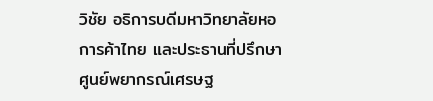วิชัย อธิการบดีมหาวิทยาลัยหอการค้าไทย และประธานที่ปรึกษาศูนย์พยากรณ์เศรษฐ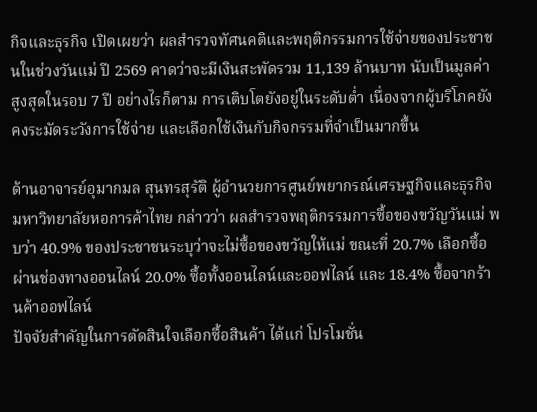กิจและธุรกิจ เปิดเผยว่า ผลสำรวจทัศนคติและพฤติกรรมการใช้จ่ายของประชาชนในช่วงวันแม่ ปี 2569 คาดว่าจะมีเงินสะพัดรวม 11,139 ล้านบาท นับเป็นมูลค่าสูงสุดในรอบ 7 ปี อย่างไรก็ตาม การเติบโตยังอยู่ในระดับต่ำ เนื่องจากผู้บริโภคยังคงระมัดระวังการใช้จ่าย และเลือกใช้เงินกับกิจกรรมที่จำเป็นมากขึ้น

ด้านอาจารย์อุมากมล สุนทรสุรัติ ผู้อำนวยการศูนย์พยากรณ์เศรษฐกิจและธุรกิจ มหาวิทยาลัยหอการค้าไทย กล่าวว่า ผลสำรวจพฤติกรรมการซื้อของขวัญวันแม่ พบว่า 40.9% ของประชาชนระบุว่าจะไม่ซื้อของขวัญให้แม่ ขณะที่ 20.7% เลือกซื้อผ่านช่องทางออนไลน์ 20.0% ซื้อทั้งออนไลน์และออฟไลน์ และ 18.4% ซื้อจากร้านค้าออฟไลน์
ปัจจัยสำคัญในการตัดสินใจเลือกซื้อสินค้า ได้แก่ โปรโมชั่น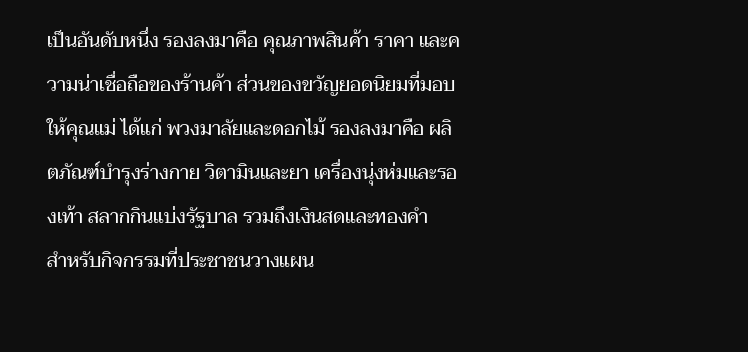เป็นอันดับหนึ่ง รองลงมาคือ คุณภาพสินค้า ราคา และความน่าเชื่อถือของร้านค้า ส่วนของขวัญยอดนิยมที่มอบให้คุณแม่ ได้แก่ พวงมาลัยและดอกไม้ รองลงมาคือ ผลิตภัณฑ์บำรุงร่างกาย วิตามินและยา เครื่องนุ่งห่มและรองเท้า สลากกินแบ่งรัฐบาล รวมถึงเงินสดและทองคำ
สำหรับกิจกรรมที่ประชาชนวางแผน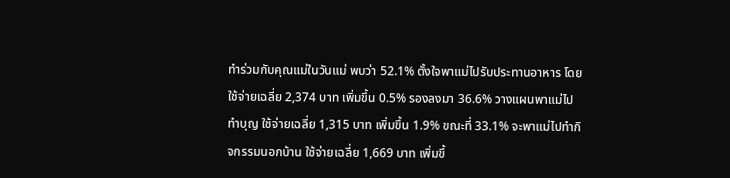ทำร่วมกับคุณแม่ในวันแม่ พบว่า 52.1% ตั้งใจพาแม่ไปรับประทานอาหาร โดยใช้จ่ายเฉลี่ย 2,374 บาท เพิ่มขึ้น 0.5% รองลงมา 36.6% วางแผนพาแม่ไปทำบุญ ใช้จ่ายเฉลี่ย 1,315 บาท เพิ่มขึ้น 1.9% ขณะที่ 33.1% จะพาแม่ไปทำกิจกรรมนอกบ้าน ใช้จ่ายเฉลี่ย 1,669 บาท เพิ่มขึ้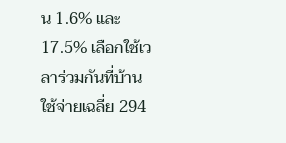น 1.6% และ 17.5% เลือกใช้เวลาร่วมกันที่บ้าน ใช้จ่ายเฉลี่ย 294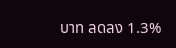บาท ลดลง 1.3%